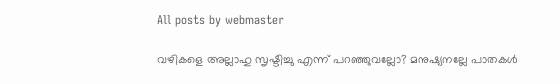All posts by webmaster

വഴികളെ അല്ലാഹു സൃഷ്ടിച്ചു എന്ന് പറഞ്ഞുവല്ലോ? മനുഷ്യനല്ലേ പാതകൾ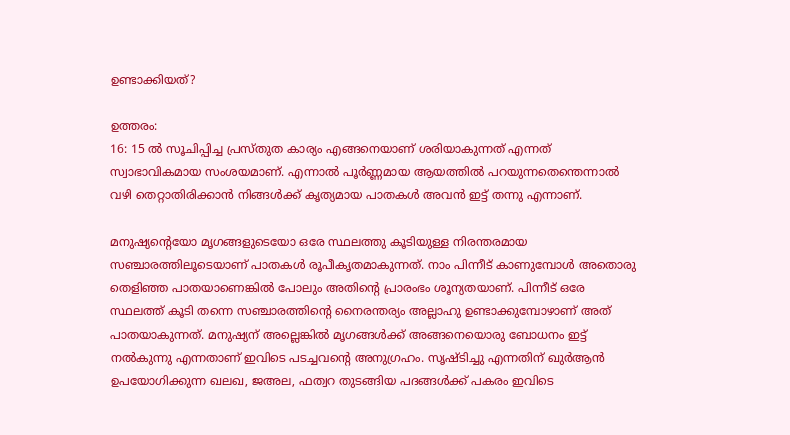ഉണ്ടാക്കിയത്?

ഉത്തരം:
16: 15 ൽ സൂചിപ്പിച്ച പ്രസ്തുത കാര്യം എങ്ങനെയാണ് ശരിയാകുന്നത് എന്നത് സ്വാഭാവികമായ സംശയമാണ്. എന്നാൽ പൂർണ്ണമായ ആയത്തിൽ പറയുന്നതെന്തെന്നാൽ വഴി തെറ്റാതിരിക്കാൻ നിങ്ങൾക്ക് കൃത്യമായ പാതകൾ അവൻ ഇട്ട് തന്നു എന്നാണ്.

മനുഷ്യന്റെയോ മൃഗങ്ങളുടെയോ ഒരേ സ്ഥലത്തു കൂടിയുള്ള നിരന്തരമായ സഞ്ചാരത്തിലൂടെയാണ് പാതകൾ രൂപീകൃതമാകുന്നത്. നാം പിന്നീട് കാണുമ്പോൾ അതൊരു തെളിഞ്ഞ പാതയാണെങ്കിൽ പോലും അതിന്റെ പ്രാരംഭം ശൂന്യതയാണ്. പിന്നീട് ഒരേ സ്ഥലത്ത് കൂടി തന്നെ സഞ്ചാരത്തിന്റെ നൈരന്തര്യം അല്ലാഹു ഉണ്ടാക്കുമ്പോഴാണ് അത് പാതയാകുന്നത്. മനുഷ്യന് അല്ലെങ്കിൽ മൃഗങ്ങൾക്ക് അങ്ങനെയൊരു ബോധനം ഇട്ട് നൽകുന്നു എന്നതാണ് ഇവിടെ പടച്ചവന്റെ അനുഗ്രഹം. സൃഷ്ടിച്ചു എന്നതിന് ഖുർആൻ ഉപയോഗിക്കുന്ന ഖലഖ, ജഅല, ഫത്വറ തുടങ്ങിയ പദങ്ങൾക്ക് പകരം ഇവിടെ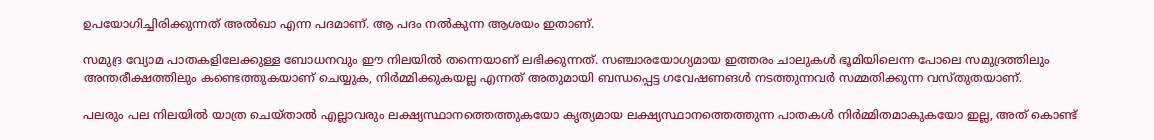ഉപയോഗിച്ചിരിക്കുന്നത് അൽഖാ എന്ന പദമാണ്. ആ പദം നൽകുന്ന ആശയം ഇതാണ്.

സമുദ്ര വ്യോമ പാതകളിലേക്കുള്ള ബോധനവും ഈ നിലയിൽ തന്നെയാണ് ലഭിക്കുന്നത്. സഞ്ചാരയോഗ്യമായ ഇത്തരം ചാലുകൾ ഭൂമിയിലെന്ന പോലെ സമുദ്രത്തിലും അന്തരീക്ഷത്തിലും കണ്ടെത്തുകയാണ് ചെയ്യുക, നിർമ്മിക്കുകയല്ല എന്നത് അതുമായി ബന്ധപ്പെട്ട ഗവേഷണങൾ നടത്തുന്നവർ സമ്മതിക്കുന്ന വസ്തുതയാണ്.

പലരും പല നിലയിൽ യാത്ര ചെയ്താൽ എല്ലാവരും ലക്ഷ്യസ്ഥാനത്തെത്തുകയോ കൃത്യമായ ലക്ഷ്യസ്ഥാനത്തെത്തുന്ന പാതകൾ നിർമ്മിതമാകുകയോ ഇല്ല, അത് കൊണ്ട്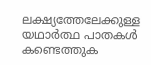ലക്ഷ്യത്തേലേക്കുള്ള യഥാർത്ഥ പാതകൾ കണ്ടെത്തുക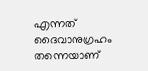എന്നത് ദൈവാനുഗ്രഹം തന്നെയാണ്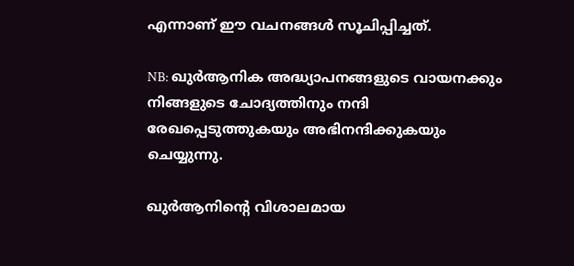എന്നാണ് ഈ വചനങ്ങൾ സൂചിപ്പിച്ചത്.

NB: ഖുർആനിക അദ്ധ്യാപനങ്ങളുടെ വായനക്കും നിങ്ങളുടെ ചോദ്യത്തിനും നന്ദി രേഖപ്പെടുത്തുകയും അഭിനന്ദിക്കുകയും ചെയ്യുന്നു.

ഖുർആനിന്റെ വിശാലമായ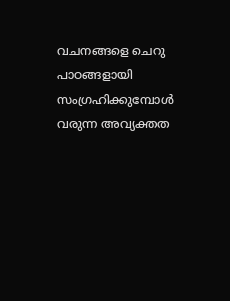വചനങ്ങളെ ചെറു പാഠങ്ങളായി സംഗ്രഹിക്കുമ്പോൾ വരുന്ന അവ്യക്തത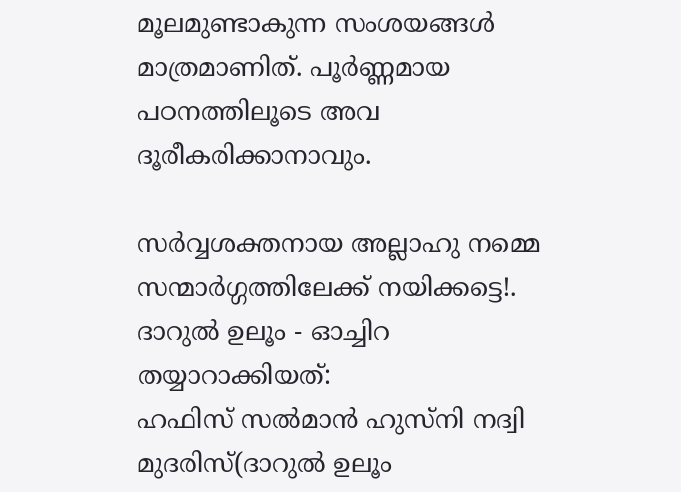മൂലമുണ്ടാകുന്ന സംശയങ്ങൾ മാത്രമാണിത്. പൂർണ്ണമായ പഠനത്തിലൂടെ അവ ദൂരീകരിക്കാനാവും.

സർവ്വശക്തനായ അല്ലാഹു നമ്മെ സന്മാർഗ്ഗത്തിലേക്ക് നയിക്കട്ടെ!.
ദാറുൽ ഉലൂം - ഓച്ചിറ
തയ്യാറാക്കിയത്:
ഹഫിസ് സൽമാൻ ഹുസ്നി നദ്വി
മുദരിസ്(ദാറുൽ ഉലൂം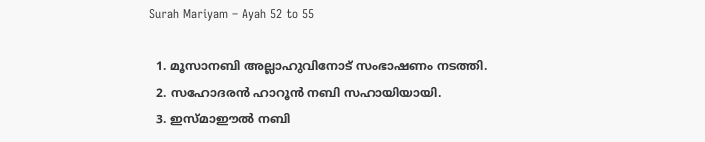Surah Mariyam – Ayah 52 to 55

  1. മൂസാനബി അല്ലാഹുവിനോട് സംഭാഷണം നടത്തി.
  2. സഹോദരൻ ഹാറൂൻ നബി സഹായിയായി.
  3. ഇസ്മാഈൽ നബി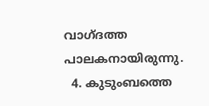വാഗ്ദത്ത പാലകനായിരുന്നു.
  4. കുടുംബത്തെ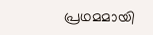പ്രഥമമായി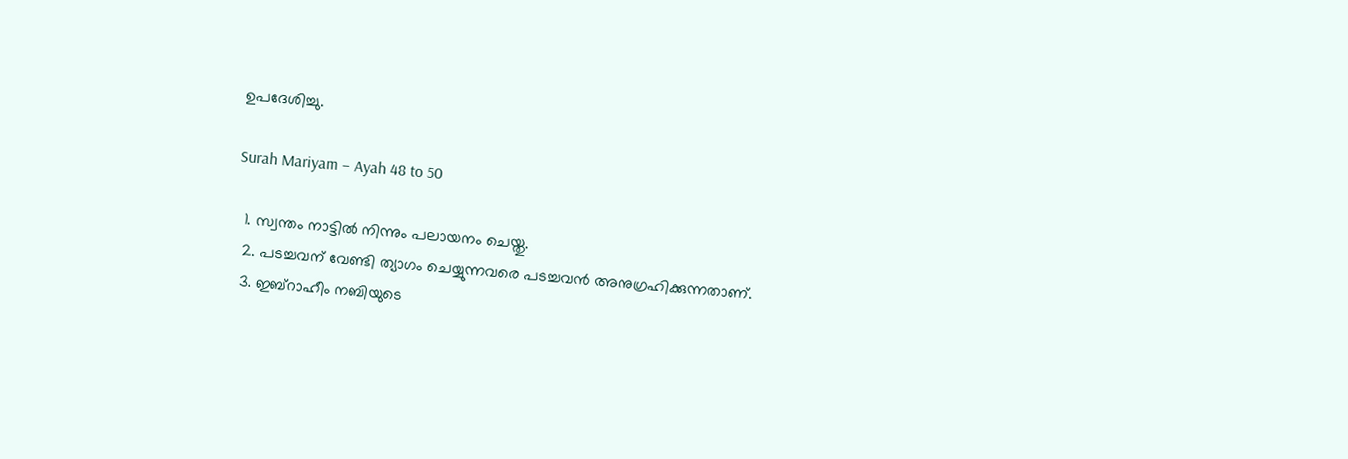ഉപദേശിച്ചു.

Surah Mariyam – Ayah 48 to 50

  1. സ്വന്തം നാട്ടിൽ നിന്നും പലായനം ചെയ്തു.
  2. പടച്ചവന് വേണ്ടി ത്യാഗം ചെയ്യുന്നവരെ പടച്ചവൻ അനുഗ്രഹിക്കുന്നതാണ്.
  3. ഇബ്‌റാഹീം നബിയുടെ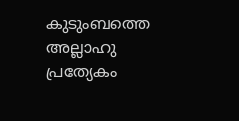കുടുംബത്തെ അല്ലാഹു പ്രത്യേകം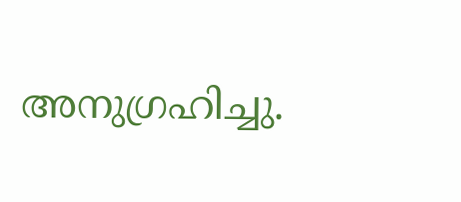അനുഗ്രഹിച്ചു.